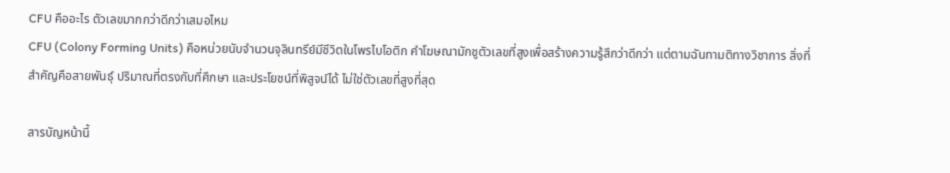CFU คืออะไร ตัวเลขมากกว่าดีกว่าเสมอไหม
CFU (Colony Forming Units) คือหน่วยนับจำนวนจุลินทรีย์มีชีวิตในโพรไบโอติก คำโฆษณามักชูตัวเลขที่สูงเพื่อสร้างความรู้สึกว่าดีกว่า แต่ตามฉันทามติทางวิชาการ สิ่งที่สำคัญคือสายพันธุ์ ปริมาณที่ตรงกับที่ศึกษา และประโยชน์ที่พิสูจน์ได้ ไม่ใช่ตัวเลขที่สูงที่สุด

สารบัญหน้านี้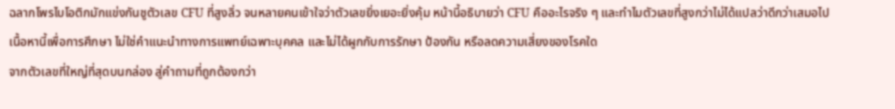ฉลากโพรไบโอติกมักแข่งกันชูตัวเลข CFU ที่สูงลิ่ว จนหลายคนเข้าใจว่าตัวเลขยิ่งเยอะยิ่งคุ้ม หน้านี้อธิบายว่า CFU คืออะไรจริง ๆ และทำไมตัวเลขที่สูงกว่าไม่ได้แปลว่าดีกว่าเสมอไป
เนื้อหานี้เพื่อการศึกษา ไม่ใช่คำแนะนำทางการแพทย์เฉพาะบุคคล และไม่ได้ผูกกับการรักษา ป้องกัน หรือลดความเสี่ยงของโรคใด
จากตัวเลขที่ใหญ่ที่สุดบนกล่อง สู่คำถามที่ถูกต้องกว่า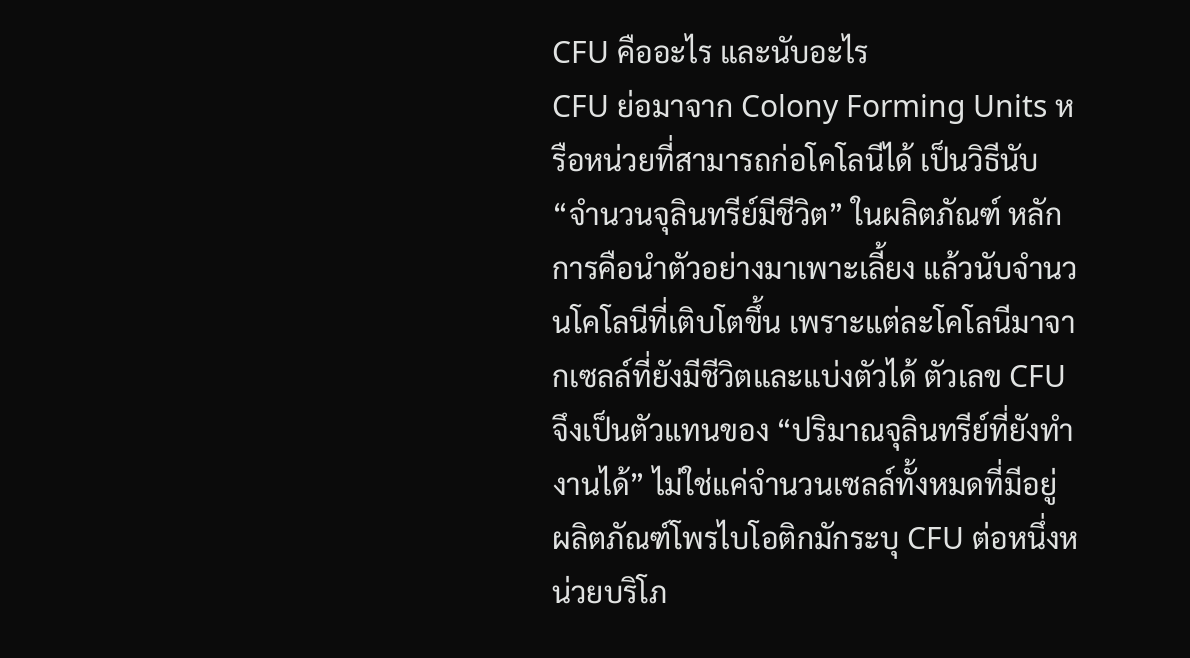CFU คืออะไร และนับอะไร
CFU ย่อมาจาก Colony Forming Units หรือหน่วยที่สามารถก่อโคโลนีได้ เป็นวิธีนับ “จำนวนจุลินทรีย์มีชีวิต” ในผลิตภัณฑ์ หลักการคือนำตัวอย่างมาเพาะเลี้ยง แล้วนับจำนวนโคโลนีที่เติบโตขึ้น เพราะแต่ละโคโลนีมาจากเซลล์ที่ยังมีชีวิตและแบ่งตัวได้ ตัวเลข CFU จึงเป็นตัวแทนของ “ปริมาณจุลินทรีย์ที่ยังทำงานได้” ไม่ใช่แค่จำนวนเซลล์ทั้งหมดที่มีอยู่ ผลิตภัณฑ์โพรไบโอติกมักระบุ CFU ต่อหนึ่งหน่วยบริโภ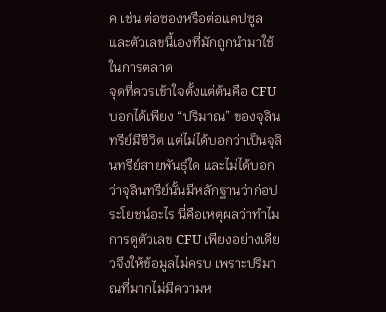ค เช่น ต่อซองหรือต่อแคปซูล และตัวเลขนี้เองที่มักถูกนำมาใช้ในการตลาด
จุดที่ควรเข้าใจตั้งแต่ต้นคือ CFU บอกได้เพียง “ปริมาณ” ของจุลินทรีย์มีชีวิต แต่ไม่ได้บอกว่าเป็นจุลินทรีย์สายพันธุ์ใด และไม่ได้บอกว่าจุลินทรีย์นั้นมีหลักฐานว่าก่อประโยชน์อะไร นี่คือเหตุผลว่าทำไมการดูตัวเลข CFU เพียงอย่างเดียวจึงให้ข้อมูลไม่ครบ เพราะปริมาณที่มากไม่มีความห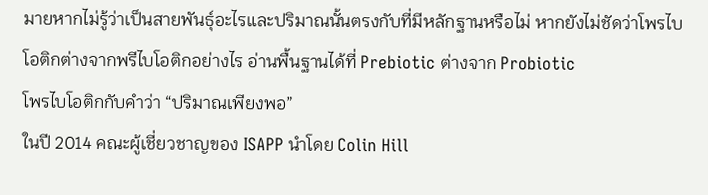มายหากไม่รู้ว่าเป็นสายพันธุ์อะไรและปริมาณนั้นตรงกับที่มีหลักฐานหรือไม่ หากยังไม่ชัดว่าโพรไบโอติกต่างจากพรีไบโอติกอย่างไร อ่านพื้นฐานได้ที่ Prebiotic ต่างจาก Probiotic
โพรไบโอติกกับคำว่า “ปริมาณเพียงพอ”
ในปี 2014 คณะผู้เชี่ยวชาญของ ISAPP นำโดย Colin Hill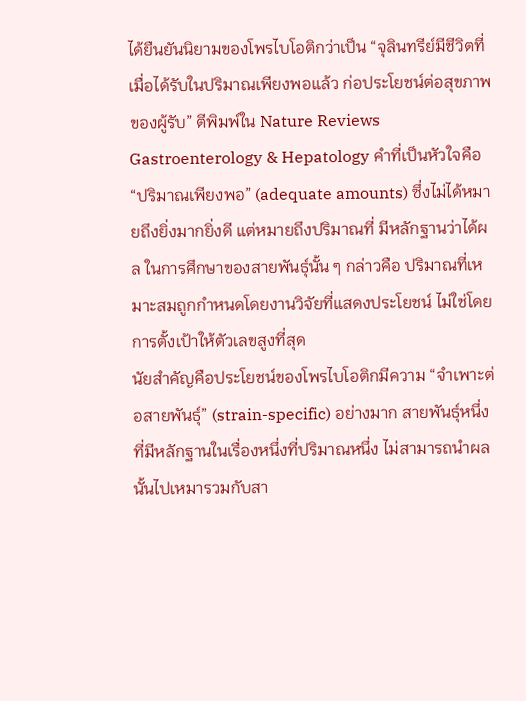ได้ยืนยันนิยามของโพรไบโอติกว่าเป็น “จุลินทรีย์มีชีวิตที่เมื่อได้รับในปริมาณเพียงพอแล้ว ก่อประโยชน์ต่อสุขภาพของผู้รับ” ตีพิมพ์ใน Nature Reviews Gastroenterology & Hepatology คำที่เป็นหัวใจคือ “ปริมาณเพียงพอ” (adequate amounts) ซึ่งไม่ได้หมายถึงยิ่งมากยิ่งดี แต่หมายถึงปริมาณที่ มีหลักฐานว่าได้ผล ในการศึกษาของสายพันธุ์นั้น ๆ กล่าวคือ ปริมาณที่เหมาะสมถูกกำหนดโดยงานวิจัยที่แสดงประโยชน์ ไม่ใช่โดยการตั้งเป้าให้ตัวเลขสูงที่สุด
นัยสำคัญคือประโยชน์ของโพรไบโอติกมีความ “จำเพาะต่อสายพันธุ์” (strain-specific) อย่างมาก สายพันธุ์หนึ่งที่มีหลักฐานในเรื่องหนึ่งที่ปริมาณหนึ่ง ไม่สามารถนำผลนั้นไปเหมารวมกับสา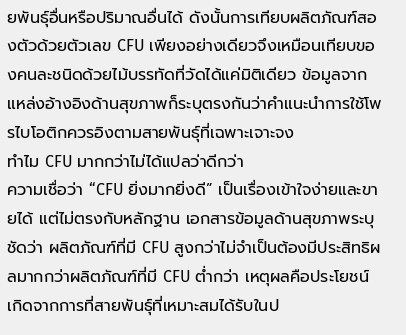ยพันธุ์อื่นหรือปริมาณอื่นได้ ดังนั้นการเทียบผลิตภัณฑ์สองตัวด้วยตัวเลข CFU เพียงอย่างเดียวจึงเหมือนเทียบของคนละชนิดด้วยไม้บรรทัดที่วัดได้แค่มิติเดียว ข้อมูลจากแหล่งอ้างอิงด้านสุขภาพก็ระบุตรงกันว่าคำแนะนำการใช้โพรไบโอติกควรอิงตามสายพันธุ์ที่เฉพาะเจาะจง
ทำไม CFU มากกว่าไม่ได้แปลว่าดีกว่า
ความเชื่อว่า “CFU ยิ่งมากยิ่งดี” เป็นเรื่องเข้าใจง่ายและขายได้ แต่ไม่ตรงกับหลักฐาน เอกสารข้อมูลด้านสุขภาพระบุชัดว่า ผลิตภัณฑ์ที่มี CFU สูงกว่าไม่จำเป็นต้องมีประสิทธิผลมากกว่าผลิตภัณฑ์ที่มี CFU ต่ำกว่า เหตุผลคือประโยชน์เกิดจากการที่สายพันธุ์ที่เหมาะสมได้รับในป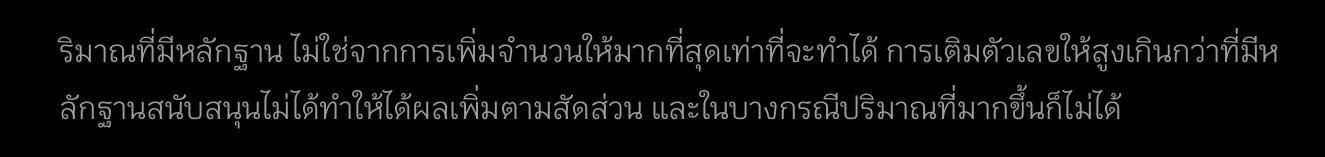ริมาณที่มีหลักฐาน ไม่ใช่จากการเพิ่มจำนวนให้มากที่สุดเท่าที่จะทำได้ การเติมตัวเลขให้สูงเกินกว่าที่มีหลักฐานสนับสนุนไม่ได้ทำให้ได้ผลเพิ่มตามสัดส่วน และในบางกรณีปริมาณที่มากขึ้นก็ไม่ได้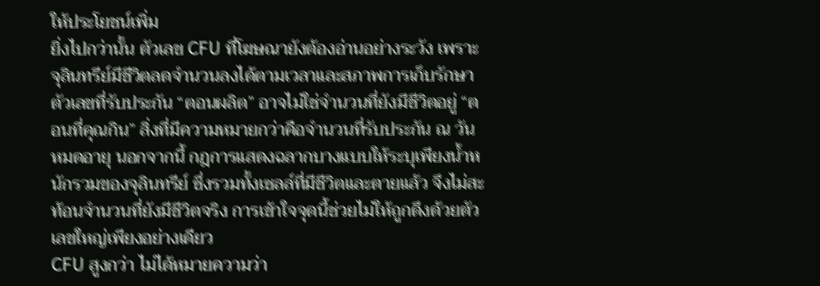ให้ประโยชน์เพิ่ม
ยิ่งไปกว่านั้น ตัวเลข CFU ที่โฆษณายังต้องอ่านอย่างระวัง เพราะจุลินทรีย์มีชีวิตลดจำนวนลงได้ตามเวลาและสภาพการเก็บรักษา ตัวเลขที่รับประกัน “ตอนผลิต” อาจไม่ใช่จำนวนที่ยังมีชีวิตอยู่ “ตอนที่คุณกิน” สิ่งที่มีความหมายกว่าคือจำนวนที่รับประกัน ณ วันหมดอายุ นอกจากนี้ กฎการแสดงฉลากบางแบบให้ระบุเพียงน้ำหนักรวมของจุลินทรีย์ ซึ่งรวมทั้งเซลล์ที่มีชีวิตและตายแล้ว จึงไม่สะท้อนจำนวนที่ยังมีชีวิตจริง การเข้าใจจุดนี้ช่วยไม่ให้ถูกดึงด้วยตัวเลขใหญ่เพียงอย่างเดียว
CFU สูงกว่า ไม่ได้หมายความว่า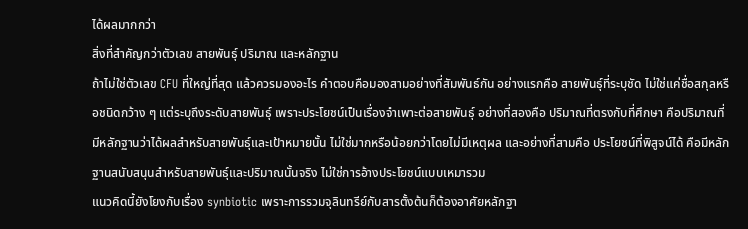ได้ผลมากกว่า
สิ่งที่สำคัญกว่าตัวเลข สายพันธุ์ ปริมาณ และหลักฐาน
ถ้าไม่ใช่ตัวเลข CFU ที่ใหญ่ที่สุด แล้วควรมองอะไร คำตอบคือมองสามอย่างที่สัมพันธ์กัน อย่างแรกคือ สายพันธุ์ที่ระบุชัด ไม่ใช่แค่ชื่อสกุลหรือชนิดกว้าง ๆ แต่ระบุถึงระดับสายพันธุ์ เพราะประโยชน์เป็นเรื่องจำเพาะต่อสายพันธุ์ อย่างที่สองคือ ปริมาณที่ตรงกับที่ศึกษา คือปริมาณที่มีหลักฐานว่าได้ผลสำหรับสายพันธุ์และเป้าหมายนั้น ไม่ใช่มากหรือน้อยกว่าโดยไม่มีเหตุผล และอย่างที่สามคือ ประโยชน์ที่พิสูจน์ได้ คือมีหลักฐานสนับสนุนสำหรับสายพันธุ์และปริมาณนั้นจริง ไม่ใช่การอ้างประโยชน์แบบเหมารวม
แนวคิดนี้ยังโยงกับเรื่อง synbiotic เพราะการรวมจุลินทรีย์กับสารตั้งต้นก็ต้องอาศัยหลักฐา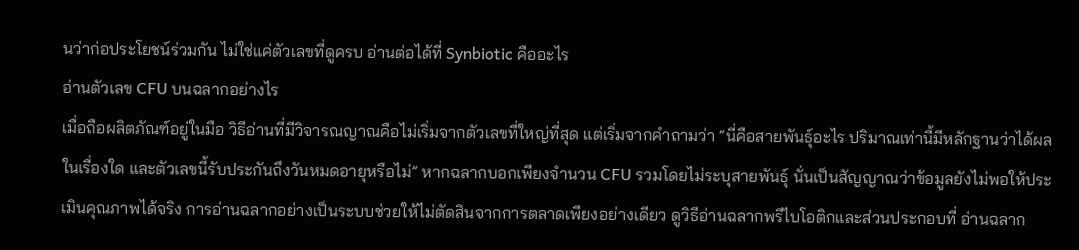นว่าก่อประโยชน์ร่วมกัน ไม่ใช่แค่ตัวเลขที่ดูครบ อ่านต่อได้ที่ Synbiotic คืออะไร
อ่านตัวเลข CFU บนฉลากอย่างไร
เมื่อถือผลิตภัณฑ์อยู่ในมือ วิธีอ่านที่มีวิจารณญาณคือไม่เริ่มจากตัวเลขที่ใหญ่ที่สุด แต่เริ่มจากคำถามว่า “นี่คือสายพันธุ์อะไร ปริมาณเท่านี้มีหลักฐานว่าได้ผลในเรื่องใด และตัวเลขนี้รับประกันถึงวันหมดอายุหรือไม่” หากฉลากบอกเพียงจำนวน CFU รวมโดยไม่ระบุสายพันธุ์ นั่นเป็นสัญญาณว่าข้อมูลยังไม่พอให้ประเมินคุณภาพได้จริง การอ่านฉลากอย่างเป็นระบบช่วยให้ไม่ตัดสินจากการตลาดเพียงอย่างเดียว ดูวิธีอ่านฉลากพรีไบโอติกและส่วนประกอบที่ อ่านฉลาก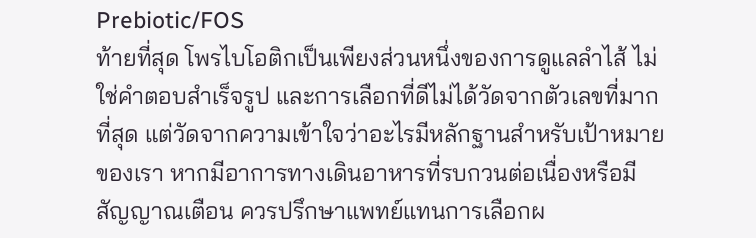Prebiotic/FOS
ท้ายที่สุด โพรไบโอติกเป็นเพียงส่วนหนึ่งของการดูแลลำไส้ ไม่ใช่คำตอบสำเร็จรูป และการเลือกที่ดีไม่ได้วัดจากตัวเลขที่มากที่สุด แต่วัดจากความเข้าใจว่าอะไรมีหลักฐานสำหรับเป้าหมายของเรา หากมีอาการทางเดินอาหารที่รบกวนต่อเนื่องหรือมีสัญญาณเตือน ควรปรึกษาแพทย์แทนการเลือกผ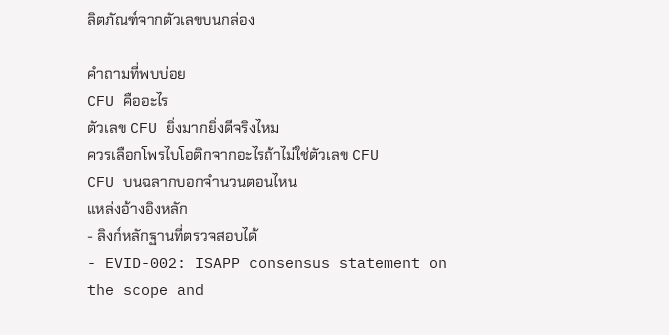ลิตภัณฑ์จากตัวเลขบนกล่อง

คำถามที่พบบ่อย
CFU คืออะไร
ตัวเลข CFU ยิ่งมากยิ่งดีจริงไหม
ควรเลือกโพรไบโอติกจากอะไรถ้าไม่ใช่ตัวเลข CFU
CFU บนฉลากบอกจำนวนตอนไหน
แหล่งอ้างอิงหลัก
- ลิงก์หลักฐานที่ตรวจสอบได้
- EVID-002: ISAPP consensus statement on the scope and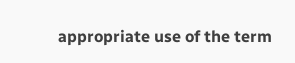appropriate use of the term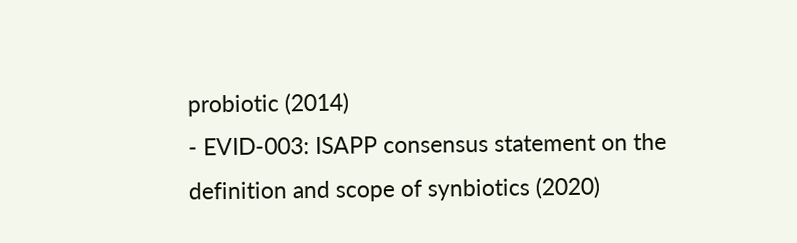probiotic (2014)
- EVID-003: ISAPP consensus statement on the definition and scope of synbiotics (2020)